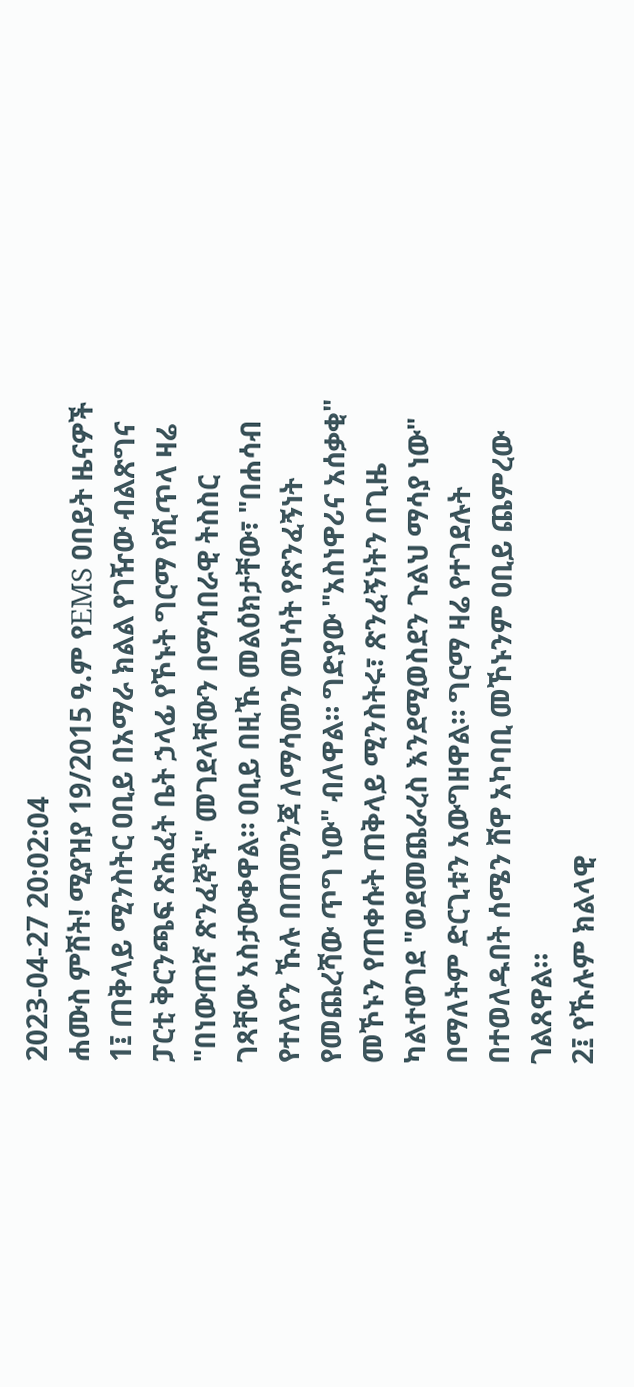2023-04-27 20:02:04
ሐሙስ ምሽት! ሚያዝያ 19/2015 ዓ.ም የEMS ዐበይት ዜናዎች
1፤ ጠቅላይ ሚንስትር ዐቢይ በአማራ ክልል የገዥው ብልጽግና ፓርቲ ቅርንጫፍ ጽሕፈት ቤት ኃላፊ የኾኑት ግርማ የሺጥላ ዛሬ "በነውጠኛ ጽንፈኞች" መገደላቸውን በማኅበራዊ ትስስር ገጻቸው አስታውቀዋል። ዐቢይ በዚኹ መልዕክታቸው፣ "በሐሳብ የተለየን ኹሉ በጠመንጃ ለማሳመን መነሳት የጽንፈኝነት የመጨረሻው ጥግ ነው" ብለዋል። ግድያው "አስነዋሪና አሰቃቂ" መኾኑን የጠቀሱት ጠቅላይ ሚንስትሩ፣ ጽንፈኝነትን በጊዜ ካልተወገደ "ወደመጨራረስ እንደሚወስደን ጉልህ ማሳያ ነው" በማለትም ድርጊቱን አውግዘዋል። ግርማ ዛሬ የተገደሉት በተወለዱበት ሰሜን ሸዋ አካባቢ መኾኑንም ዐቢይ ጨምረው ገልጸዋል።
2፤ የኹሉም ክልላዊ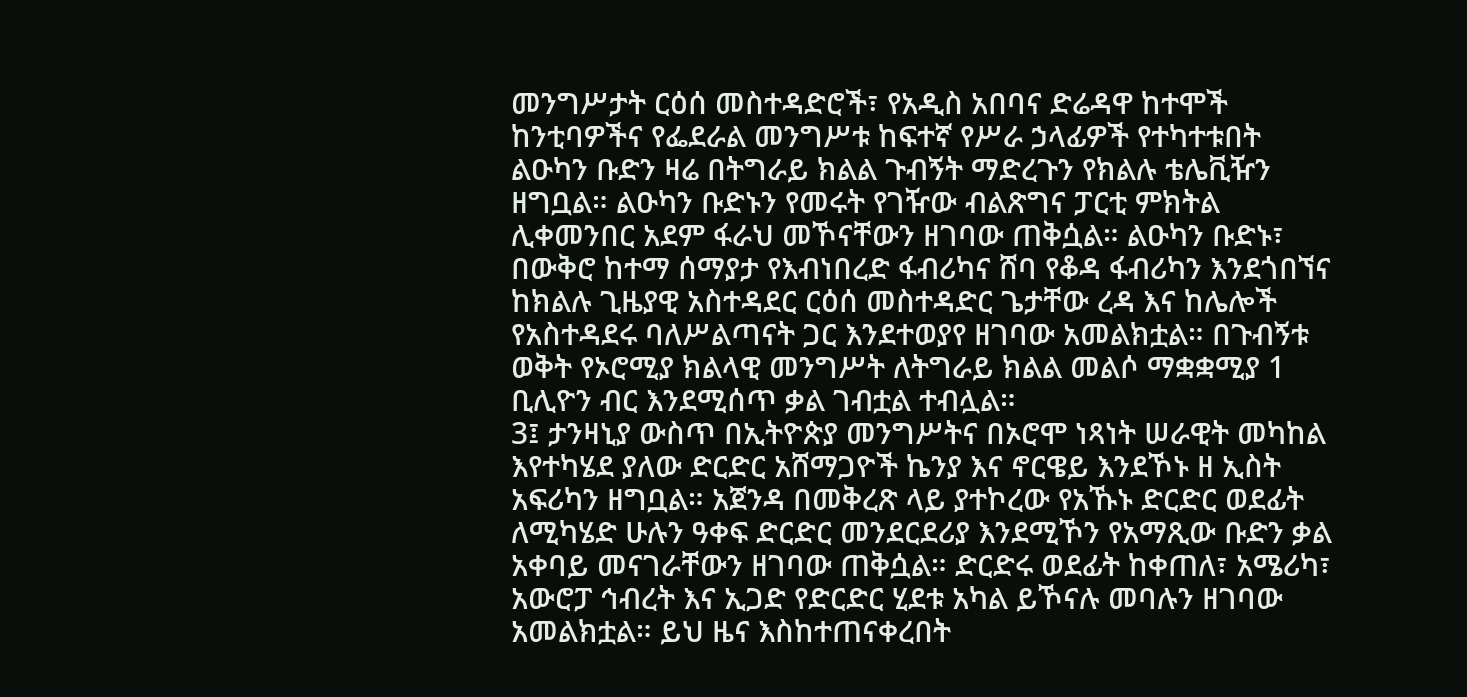መንግሥታት ርዕሰ መስተዳድሮች፣ የአዲስ አበባና ድሬዳዋ ከተሞች ከንቲባዎችና የፌደራል መንግሥቱ ከፍተኛ የሥራ ኃላፊዎች የተካተቱበት ልዑካን ቡድን ዛሬ በትግራይ ክልል ጉብኝት ማድረጉን የክልሉ ቴሌቪዥን ዘግቧል። ልዑካን ቡድኑን የመሩት የገዥው ብልጽግና ፓርቲ ምክትል ሊቀመንበር አደም ፋራህ መኾናቸውን ዘገባው ጠቅሷል። ልዑካን ቡድኑ፣ በውቅሮ ከተማ ሰማያታ የእብነበረድ ፋብሪካና ሸባ የቆዳ ፋብሪካን እንደጎበኘና ከክልሉ ጊዜያዊ አስተዳደር ርዕሰ መስተዳድር ጌታቸው ረዳ እና ከሌሎች የአስተዳደሩ ባለሥልጣናት ጋር እንደተወያየ ዘገባው አመልክቷል። በጉብኝቱ ወቅት የኦሮሚያ ክልላዊ መንግሥት ለትግራይ ክልል መልሶ ማቋቋሚያ 1 ቢሊዮን ብር እንደሚሰጥ ቃል ገብቷል ተብሏል።
3፤ ታንዛኒያ ውስጥ በኢትዮጵያ መንግሥትና በኦሮሞ ነጻነት ሠራዊት መካከል እየተካሄደ ያለው ድርድር አሸማጋዮች ኬንያ እና ኖርዌይ እንደኾኑ ዘ ኢስት አፍሪካን ዘግቧል። አጀንዳ በመቅረጽ ላይ ያተኮረው የአኹኑ ድርድር ወደፊት ለሚካሄድ ሁሉን ዓቀፍ ድርድር መንደርደሪያ እንደሚኾን የአማጺው ቡድን ቃል አቀባይ መናገራቸውን ዘገባው ጠቅሷል። ድርድሩ ወደፊት ከቀጠለ፣ አሜሪካ፣ አውሮፓ ኅብረት እና ኢጋድ የድርድር ሂደቱ አካል ይኾናሉ መባሉን ዘገባው አመልክቷል። ይህ ዜና እስከተጠናቀረበት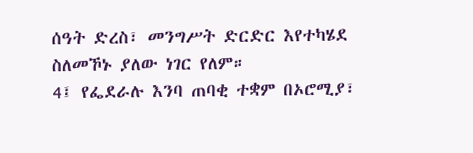ሰዓት ድረስ፣ መንግሥት ድርድር እየተካሄደ ስለመኾኑ ያለው ነገር የለም።
4፤ የፌደራሉ እንባ ጠባቂ ተቋም በኦሮሚያ፣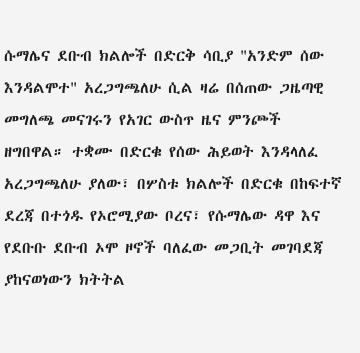ሱማሌና ደቡብ ክልሎች በድርቅ ሳቢያ "አንድም ሰው እንዳልሞተ" አረጋግጫለሁ ሲል ዛሬ በሰጠው ጋዜጣዊ መግለጫ መናገሩን የአገር ውስጥ ዜና ምንጮች ዘግበዋል። ተቋሙ በድርቁ የሰው ሕይወት እንዳላለፈ አረጋግጫለሁ ያለው፣ በሦስቱ ክልሎች በድርቁ በከፍተኛ ደረጃ በተጎዱ የኦሮሚያው ቦረና፣ የሱማሌው ዳዋ እና የደቡቡ ደቡብ ኦሞ ዞኖች ባለፈው መጋቢት መገባደጃ ያከናወነውን ክትትል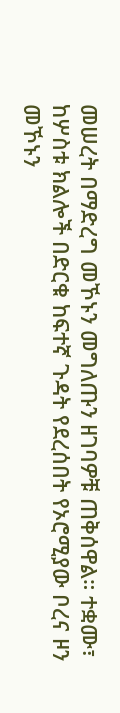መሠረት በማድረግ መኾኑን መግለጡን ዘገባዎቹ ጠቅሰዋል። ተቋሙ፣ ከሦስቱ ክልሎች በድርቁ ከፍተኛ ጉዳት የደረሰበት የኦሮሚያው ቦረና ዞን መኾኑን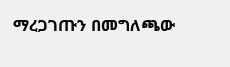ማረጋገጡን በመግለጫው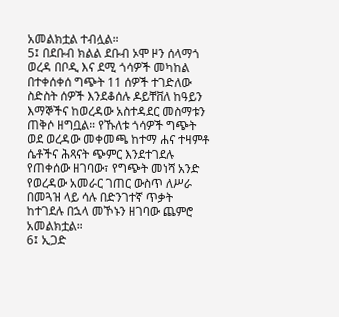አመልክቷል ተብሏል።
5፤ በደቡብ ክልል ደቡብ ኦሞ ዞን ሰላማጎ ወረዳ በቦዲ እና ደሚ ጎሳዎች መካከል በተቀሰቀሰ ግጭት 11 ሰዎች ተገድለው ስድስት ሰዎች እንደቆሰሉ ዶይቸቨለ ከዓይን እማኞችና ከወረዳው አስተዳደር መስማቱን ጠቅሶ ዘግቧል። የኹለቱ ጎሳዎች ግጭት ወደ ወረዳው መቀመጫ ከተማ ሐና ተዛምቶ ሴቶችና ሕጻናት ጭምር እንደተገደሉ የጠቀሰው ዘገባው፣ የግጭት መነሻ አንድ የወረዳው አመራር ገጠር ውስጥ ለሥራ በመጓዝ ላይ ሳሉ በድንገተኛ ጥቃት ከተገደሉ በኋላ መኾኑን ዘገባው ጨምሮ አመልክቷል።
6፤ ኢጋድ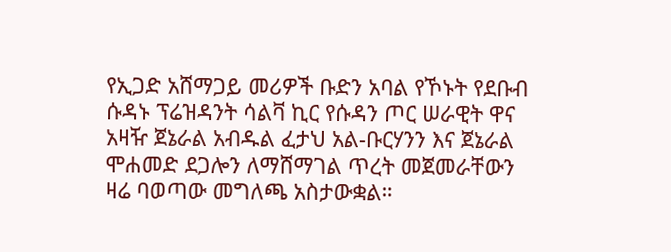የኢጋድ አሸማጋይ መሪዎች ቡድን አባል የኾኑት የደቡብ ሱዳኑ ፕሬዝዳንት ሳልቫ ኪር የሱዳን ጦር ሠራዊት ዋና አዛዥ ጀኔራል አብዱል ፈታህ አል-ቡርሃንን እና ጀኔራል ሞሐመድ ደጋሎን ለማሸማገል ጥረት መጀመራቸውን ዛሬ ባወጣው መግለጫ አስታውቋል።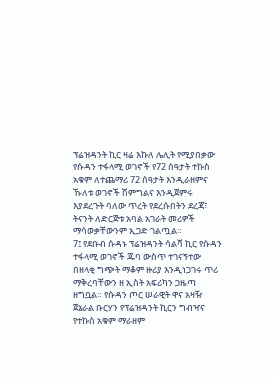ፕሬዝዳንት ኪር ዛሬ እኩለ ሌሊት የሚያበቃው የሱዳን ተፋላሚ ወገኖች የ72 ሰዓታት ተኩስ አቁም ለተጨማሪ 72 ሰዓታት እንዲራዘምና ኹለቱ ወገኖች ሽምግልና እንዲጀምሩ እያደረጉት ባለው ጥረት የደረሱበትን ደረጃ፣ ትናንት ለድርጅቱ አባል አገራት መሪዎች ማሳወቃቸውንም ኢጋድ ገልጧል።
7፤ የደቡብ ሱዳኑ ፕሬዝዳንት ሳልቫ ኪር የሱዳን ተፋላሚ ወገኖች ጁባ ውስጥ ተገናኝተው በዘላቂ ግጭት ማቆም ዙሪያ እንዲነጋገሩ ጥሪ ማቅረባቸውን ዘ ኢስት አፍሪካን ጋዜጣ ዘግቧል። የሱዳን ጦር ሠራዊት ዋና አዛዥ ጀኔራል ቡርሃን የፕሬዝዳንት ኪርን ግብዣና የተኩስ አቁም ማራዘም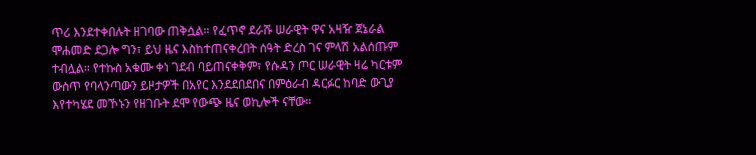ጥሪ እንደተቀበሉት ዘገባው ጠቅሷል። የፈጥኖ ደራሹ ሠራዊት ዋና አዛዥ ጀኔራል ሞሐመድ ደጋሎ ግን፣ ይህ ዜና እስከተጠናቀረበት ሰዓት ድረስ ገና ምላሽ አልሰጡም ተብሏል። የተኩስ አቁሙ ቀነ ገደብ ባይጠናቀቅም፣ የሱዳን ጦር ሠራዊት ዛሬ ካርቱም ውስጥ የባላንጣውን ይዞታዎች በአየር እንደደበደበና በምዕራብ ዳርፉር ከባድ ውጊያ እየተካሄደ መኾኑን የዘገቡት ደሞ የውጭ ዜና ወኪሎች ናቸው።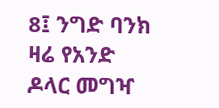8፤ ንግድ ባንክ ዛሬ የአንድ ዶላር መግዣ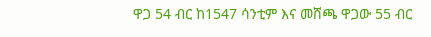ዋጋ 54 ብር ከ1547 ሳንቲም እና መሸጫ ዋጋው 55 ብር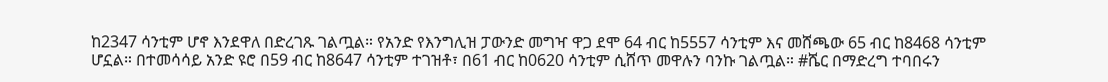ከ2347 ሳንቲም ሆኖ እንደዋለ በድረገጹ ገልጧል። የአንድ የእንግሊዝ ፓውንድ መግዣ ዋጋ ደሞ 64 ብር ከ5557 ሳንቲም እና መሸጫው 65 ብር ከ8468 ሳንቲም ሆኗል። በተመሳሳይ አንድ ዩሮ በ59 ብር ከ8647 ሳንቲም ተገዝቶ፣ በ61 ብር ከ0620 ሳንቲም ሲሸጥ መዋሉን ባንኩ ገልጧል። #ሼር በማድረግ ተባበሩን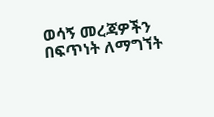ወሳኝ መረጃዎችን በፍጥነት ለማግኘት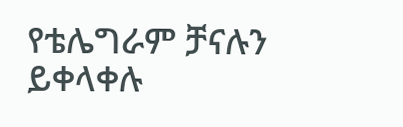የቴሌግራም ቻናሉን ይቀላቀሉ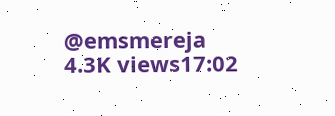@emsmereja
4.3K views17:02